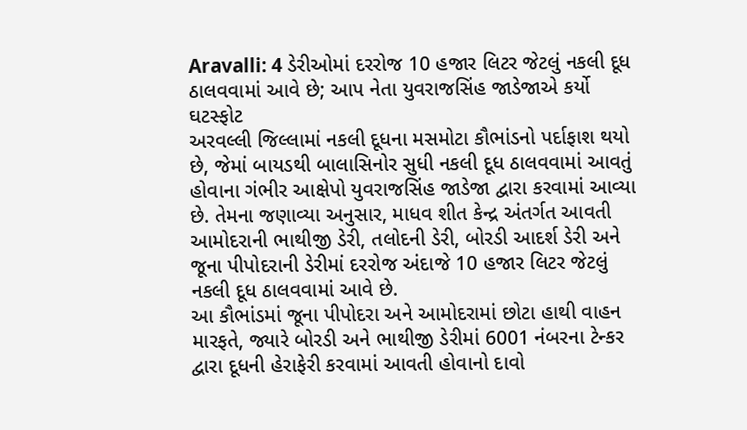Aravalli: 4 ડેરીઓમાં દરરોજ 10 હજાર લિટર જેટલું નકલી દૂધ ઠાલવવામાં આવે છે; આપ નેતા યુવરાજસિંહ જાડેજાએ કર્યો ઘટસ્ફોટ
અરવલ્લી જિલ્લામાં નકલી દૂધના મસમોટા કૌભાંડનો પર્દાફાશ થયો છે, જેમાં બાયડથી બાલાસિનોર સુધી નકલી દૂધ ઠાલવવામાં આવતું હોવાના ગંભીર આક્ષેપો યુવરાજસિંહ જાડેજા દ્વારા કરવામાં આવ્યા છે. તેમના જણાવ્યા અનુસાર, માધવ શીત કેન્દ્ર અંતર્ગત આવતી આમોદરાની ભાથીજી ડેરી, તલોદની ડેરી, બોરડી આદર્શ ડેરી અને જૂના પીપોદરાની ડેરીમાં દરરોજ અંદાજે 10 હજાર લિટર જેટલું નકલી દૂધ ઠાલવવામાં આવે છે.
આ કૌભાંડમાં જૂના પીપોદરા અને આમોદરામાં છોટા હાથી વાહન મારફતે, જ્યારે બોરડી અને ભાથીજી ડેરીમાં 6001 નંબરના ટેન્કર દ્વારા દૂધની હેરાફેરી કરવામાં આવતી હોવાનો દાવો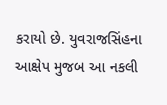કરાયો છે. યુવરાજસિંહના આક્ષેપ મુજબ આ નકલી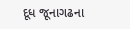દૂધ જૂનાગઢના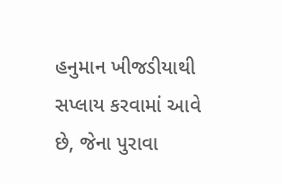હનુમાન ખીજડીયાથી સપ્લાય કરવામાં આવે છે, જેના પુરાવા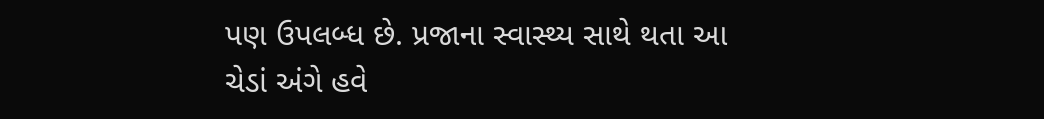પણ ઉપલબ્ધ છે. પ્રજાના સ્વાસ્થ્ય સાથે થતા આ ચેડાં અંગે હવે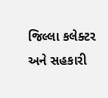જિલ્લા કલેક્ટર અને સહકારી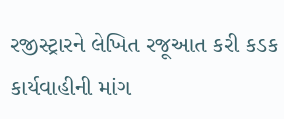રજીસ્ટ્રારને લેખિત રજૂઆત કરી કડક કાર્યવાહીની માંગ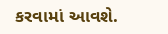કરવામાં આવશે.